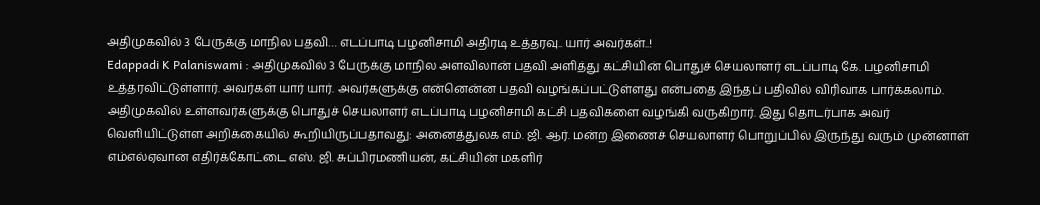அதிமுகவில் 3 பேருக்கு மாநில பதவி… எடப்பாடி பழனிசாமி அதிரடி உத்தரவு.. யார் அவர்கள்..!
Edappadi K Palaniswami : அதிமுகவில் 3 பேருக்கு மாநில அளவிலான் பதவி அளித்து கட்சியின் பொதுச் செயலாளர் எடப்பாடி கே. பழனிசாமி உத்தரவிட்டுள்ளார். அவர்கள் யார் யார். அவர்களுக்கு என்னென்ன பதவி வழங்கப்பட்டுள்ளது என்பதை இந்தப் பதிவில் விரிவாக பார்க்கலாம்.
அதிமுகவில் உள்ளவர்களுக்கு பொதுச் செயலாளர் எடப்பாடி பழனிசாமி கட்சி பதவிகளை வழங்கி வருகிறார். இது தொடர்பாக அவர் வெளியிட்டுள்ள அறிக்கையில் கூறியிருப்பதாவது: அனைத்துலக எம். ஜி. ஆர். மன்ற இணைச் செயலாளர் பொறுப்பில் இருந்து வரும் முன்னாள் எம்எல்ஏவான எதிர்க்கோட்டை எஸ். ஜி. சுப்பிரமணியன், கட்சியின் மகளிர்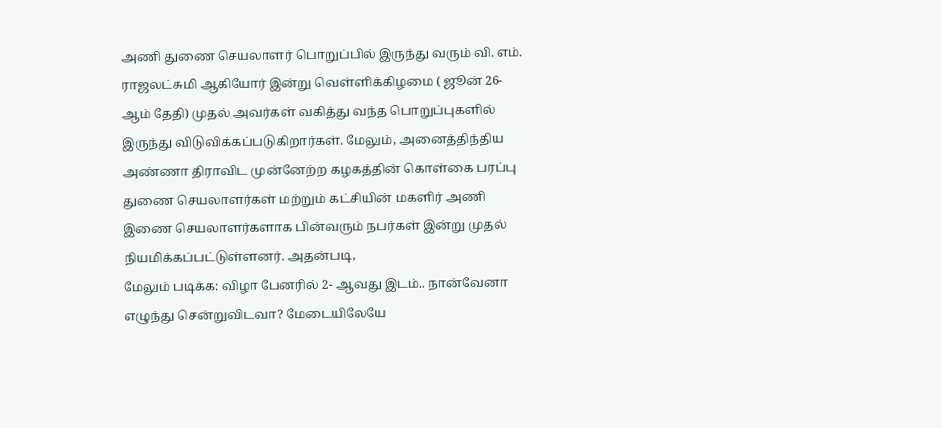அணி துணை செயலாளர் பொறுப்பில் இருந்து வரும் வி. எம். ராஜலட்சுமி ஆகியோர் இன்று வெள்ளிக்கிழமை ( ஜூன் 26- ஆம் தேதி) முதல் அவர்கள் வகித்து வந்த பொறுப்புகளில் இருந்து விடுவிக்கப்படுகிறார்கள். மேலும், அனைத்திந்திய அண்ணா திராவிட முன்னேற்ற கழகத்தின் கொள்கை பரப்பு துணை செயலாளர்கள் மற்றும் கட்சியின் மகளிர் அணி இணை செயலாளர்களாக பின்வரும் நபர்கள் இன்று முதல் நியமிக்கப்பட்டுள்ளனர். அதன்படி,
மேலும் படிக்க: விழா பேனரில் 2- ஆவது இடம்.. நான்வேனா எழுந்து சென்றுவிடவா? மேடையிலேயே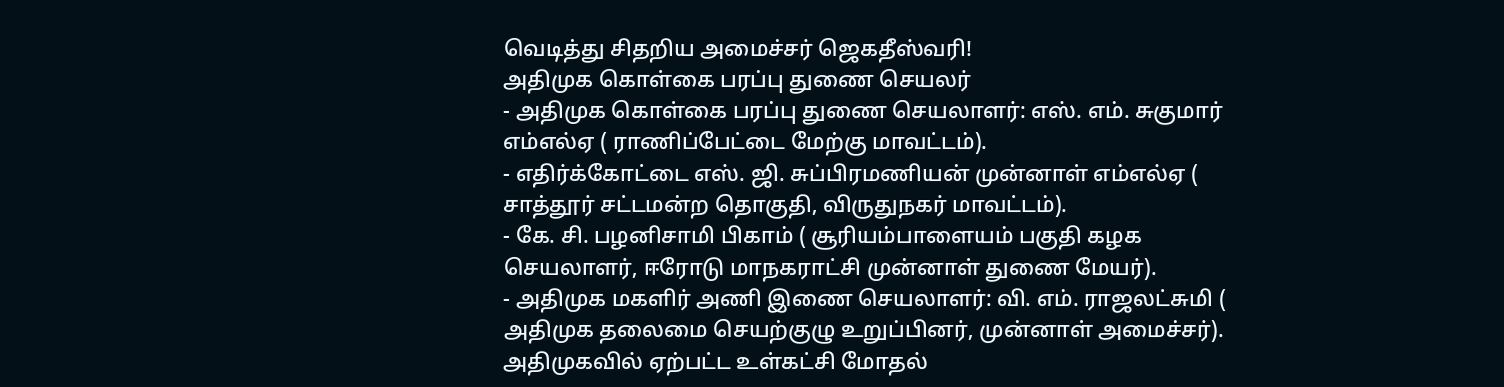வெடித்து சிதறிய அமைச்சர் ஜெகதீஸ்வரி!
அதிமுக கொள்கை பரப்பு துணை செயலர்
- அதிமுக கொள்கை பரப்பு துணை செயலாளர்: எஸ். எம். சுகுமார் எம்எல்ஏ ( ராணிப்பேட்டை மேற்கு மாவட்டம்).
- எதிர்க்கோட்டை எஸ். ஜி. சுப்பிரமணியன் முன்னாள் எம்எல்ஏ ( சாத்தூர் சட்டமன்ற தொகுதி, விருதுநகர் மாவட்டம்).
- கே. சி. பழனிசாமி பிகாம் ( சூரியம்பாளையம் பகுதி கழக செயலாளர், ஈரோடு மாநகராட்சி முன்னாள் துணை மேயர்).
- அதிமுக மகளிர் அணி இணை செயலாளர்: வி. எம். ராஜலட்சுமி ( அதிமுக தலைமை செயற்குழு உறுப்பினர், முன்னாள் அமைச்சர்).
அதிமுகவில் ஏற்பட்ட உள்கட்சி மோதல்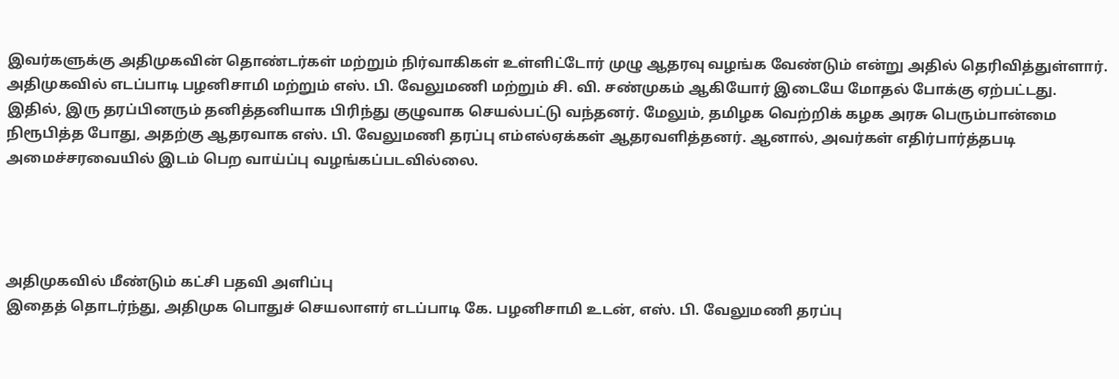இவர்களுக்கு அதிமுகவின் தொண்டர்கள் மற்றும் நிர்வாகிகள் உள்ளிட்டோர் முழு ஆதரவு வழங்க வேண்டும் என்று அதில் தெரிவித்துள்ளார். அதிமுகவில் எடப்பாடி பழனிசாமி மற்றும் எஸ். பி. வேலுமணி மற்றும் சி. வி. சண்முகம் ஆகியோர் இடையே மோதல் போக்கு ஏற்பட்டது. இதில், இரு தரப்பினரும் தனித்தனியாக பிரிந்து குழுவாக செயல்பட்டு வந்தனர். மேலும், தமிழக வெற்றிக் கழக அரசு பெரும்பான்மை நிரூபித்த போது, அதற்கு ஆதரவாக எஸ். பி. வேலுமணி தரப்பு எம்எல்ஏக்கள் ஆதரவளித்தனர். ஆனால், அவர்கள் எதிர்பார்த்தபடி அமைச்சரவையில் இடம் பெற வாய்ப்பு வழங்கப்படவில்லை.




அதிமுகவில் மீண்டும் கட்சி பதவி அளிப்பு
இதைத் தொடர்ந்து, அதிமுக பொதுச் செயலாளர் எடப்பாடி கே. பழனிசாமி உடன், எஸ். பி. வேலுமணி தரப்பு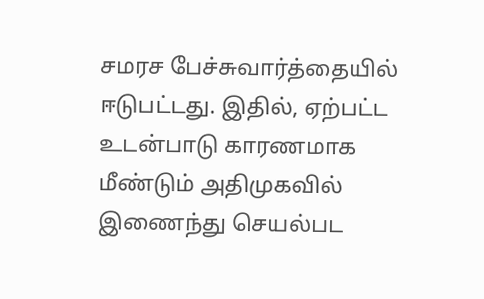சமரச பேச்சுவார்த்தையில் ஈடுபட்டது. இதில், ஏற்பட்ட உடன்பாடு காரணமாக மீண்டும் அதிமுகவில் இணைந்து செயல்பட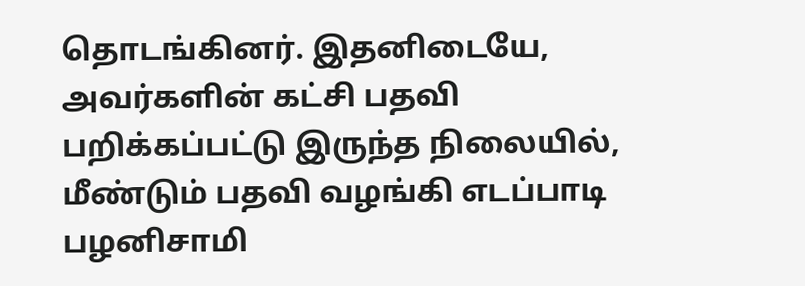தொடங்கினர். இதனிடையே, அவர்களின் கட்சி பதவி பறிக்கப்பட்டு இருந்த நிலையில், மீண்டும் பதவி வழங்கி எடப்பாடி பழனிசாமி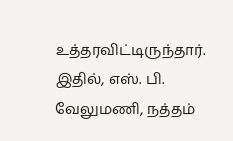உத்தரவிட்டிருந்தார். இதில், எஸ். பி. வேலுமணி, நத்தம்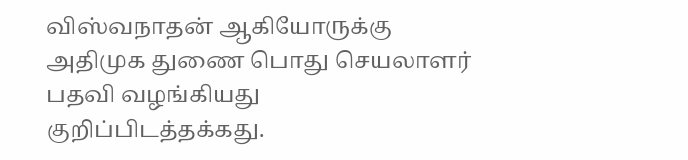விஸ்வநாதன் ஆகியோருக்கு அதிமுக துணை பொது செயலாளர் பதவி வழங்கியது குறிப்பிடத்தக்கது.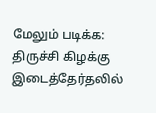மேலும் படிக்க: திருச்சி கிழக்கு இடைத்தேர்தலில்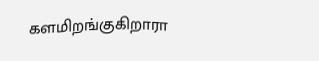களமிறங்குகிறாரா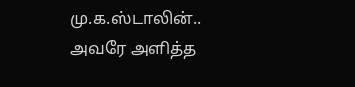மு.க.ஸ்டாலின்.. அவரே அளித்த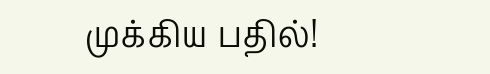முக்கிய பதில்!